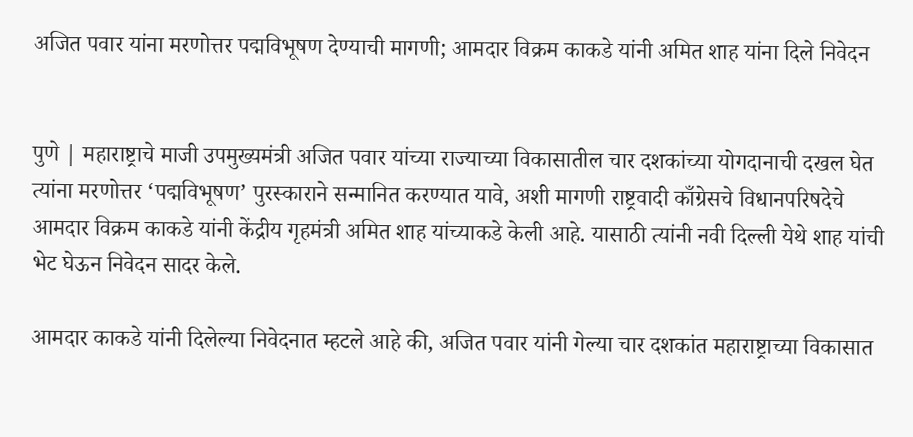अजित पवार यांना मरणोत्तर पद्मविभूषण देण्याची मागणी; आमदार विक्रम काकडे यांनी अमित शाह यांना दिले निवेदन


पुणे | महाराष्ट्राचे माजी उपमुख्यमंत्री अजित पवार यांच्या राज्याच्या विकासातील चार दशकांच्या योगदानाची दखल घेत त्यांना मरणोत्तर ‘पद्मविभूषण’ पुरस्काराने सन्मानित करण्यात यावे, अशी मागणी राष्ट्रवादी काँग्रेसचे विधानपरिषदेचे आमदार विक्रम काकडे यांनी केंद्रीय गृहमंत्री अमित शाह यांच्याकडे केली आहे. यासाठी त्यांनी नवी दिल्ली येथे शाह यांची भेट घेऊन निवेदन सादर केले.

आमदार काकडे यांनी दिलेल्या निवेदनात म्हटले आहे की, अजित पवार यांनी गेल्या चार दशकांत महाराष्ट्राच्या विकासात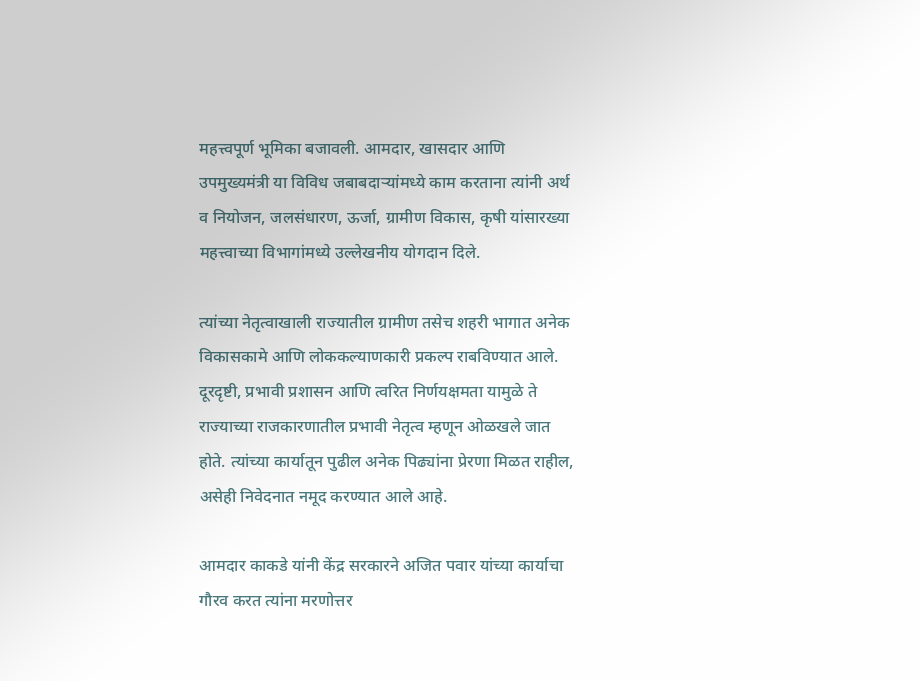महत्त्वपूर्ण भूमिका बजावली. आमदार, खासदार आणि उपमुख्यमंत्री या विविध जबाबदाऱ्यांमध्ये काम करताना त्यांनी अर्थ व नियोजन, जलसंधारण, ऊर्जा, ग्रामीण विकास, कृषी यांसारख्या महत्त्वाच्या विभागांमध्ये उल्लेखनीय योगदान दिले.

त्यांच्या नेतृत्वाखाली राज्यातील ग्रामीण तसेच शहरी भागात अनेक विकासकामे आणि लोककल्याणकारी प्रकल्प राबविण्यात आले. दूरदृष्टी, प्रभावी प्रशासन आणि त्वरित निर्णयक्षमता यामुळे ते राज्याच्या राजकारणातील प्रभावी नेतृत्व म्हणून ओळखले जात होते. त्यांच्या कार्यातून पुढील अनेक पिढ्यांना प्रेरणा मिळत राहील, असेही निवेदनात नमूद करण्यात आले आहे.

आमदार काकडे यांनी केंद्र सरकारने अजित पवार यांच्या कार्याचा गौरव करत त्यांना मरणोत्तर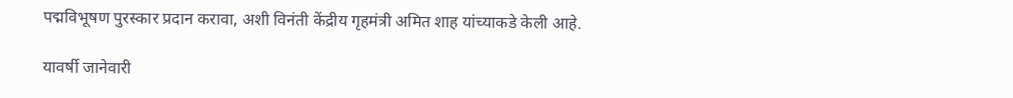पद्मविभूषण पुरस्कार प्रदान करावा, अशी विनंती केंद्रीय गृहमंत्री अमित शाह यांच्याकडे केली आहे.

यावर्षी जानेवारी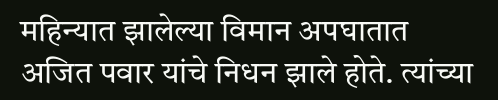महिन्यात झालेल्या विमान अपघातात अजित पवार यांचे निधन झाले होते. त्यांच्या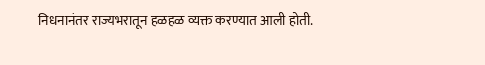निधनानंतर राज्यभरातून हळहळ व्यक्त करण्यात आली होती.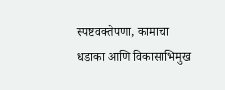स्पष्टवक्तेपणा, कामाचा धडाका आणि विकासाभिमुख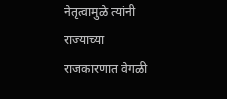नेतृत्वामुळे त्यांनी राज्याच्या राजकारणात वेगळी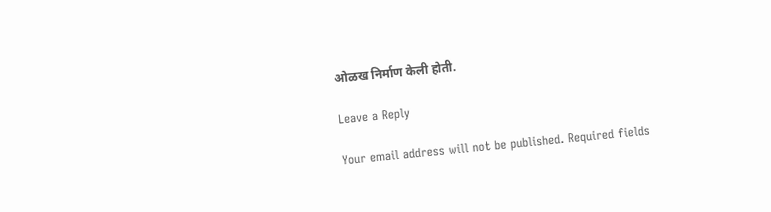ओळख निर्माण केली होती.

Leave a Reply

Your email address will not be published. Required fields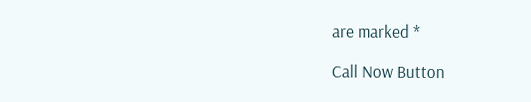are marked *

Call Now Button